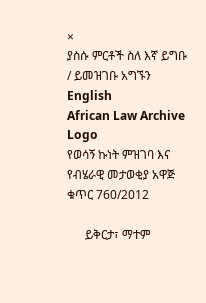×
ያስሱ ምርቶች ስለ እኛ ይግቡ / ይመዝገቡ አግኙን English
African Law Archive
Logo
የወሳኝ ኩነት ምዝገባ እና የብሄራዊ መታወቂያ አዋጅ ቁጥር 760/2012

      ይቅርታ፣ ማተም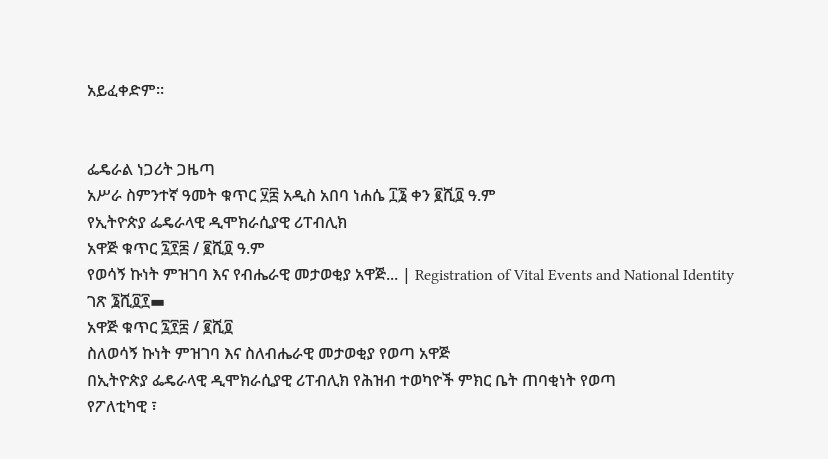አይፈቀድም።


ፌዴራል ነጋሪት ጋዜጣ
አሥራ ስምንተኛ ዓመት ቁጥር ፶፰ አዲስ አበባ ነሐሴ ፲፮ ቀን ፪ሺ፬ ዓ.ም
የኢትዮጵያ ፌዴራላዊ ዲሞክራሲያዊ ሪፐብሊክ
አዋጅ ቁጥር ፯፻፷ / ፪ሺ፬ ዓ.ም
የወሳኝ ኩነት ምዝገባ እና የብሔራዊ መታወቂያ አዋጅ... | Registration of Vital Events and National Identity ገጽ ፮ሺ፬፻▬
አዋጅ ቁጥር ፯፻፰ / ፪ሺ፬
ስለወሳኝ ኩነት ምዝገባ እና ስለብሔራዊ መታወቂያ የወጣ አዋጅ
በኢትዮጵያ ፌዴራላዊ ዲሞክራሲያዊ ሪፐብሊክ የሕዝብ ተወካዮች ምክር ቤት ጠባቂነት የወጣ
የፖለቲካዊ ፣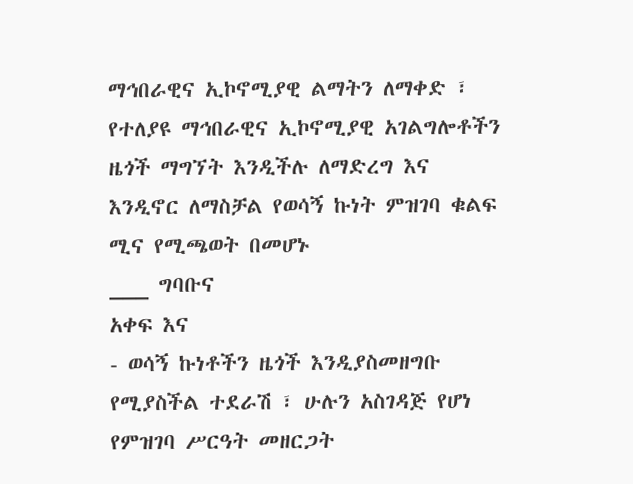ማኅበራዊና ኢኮኖሚያዊ ልማትን ለማቀድ ፣ የተለያዩ ማኅበራዊና ኢኮኖሚያዊ አገልግሎቶችን ዜጎች ማግኘት እንዲችሉ ለማድረግ እና እንዲኖር ለማስቻል የወሳኝ ኩነት ምዝገባ ቁልፍ ሚና የሚጫወት በመሆኑ
___ ግባቡና
አቀፍ እና
- ወሳኝ ኩነቶችን ዜጎች እንዲያስመዘግቡ የሚያስችል ተደራሽ ፣ ሁሉን አስገዳጅ የሆነ የምዝገባ ሥርዓት መዘርጋት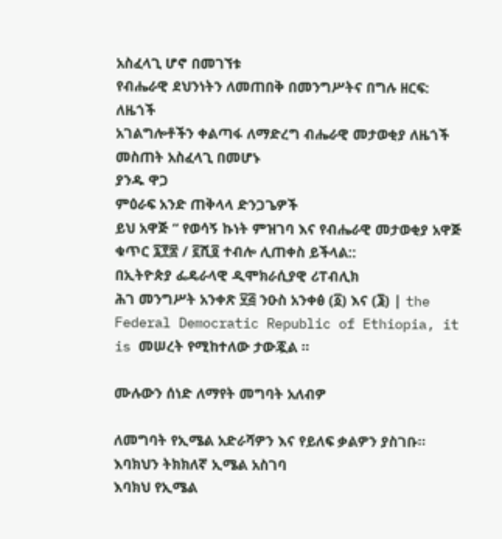አስፈላጊ ሆኖ በመገኘቱ
የብሔራዊ ደህንነትን ለመጠበቅ በመንግሥትና በግሉ ዘርፍ: ለዜጎች
አገልግሎቶችን ቀልጣፋ ለማድረግ ብሔራዊ መታወቂያ ለዜጎች መስጠት አስፈላጊ በመሆኑ
ያንዱ ዋጋ
ምዕራፍ አንድ ጠቅላላ ድንጋጌዎች
ይህ አዋጅ “ የወሳኝ ኩነት ምዝገባ እና የብሔራዊ መታወቂያ አዋጅ ቁጥር ፯፻፷ / ፪ሺ፬ ተብሎ ሊጠቀስ ይችላል::
በኢትዮጵያ ፌዴራላዊ ዲሞክራሲያዊ ሪፐብሊክ
ሕገ መንግሥት አንቀጽ ፶፭ ንዑስ አንቀፅ (፩) እና (፮) | the Federal Democratic Republic of Ethiopia, it is መሠረት የሚከተለው ታውጇል ፡፡

ሙሉውን ሰነድ ለማየት መግባት አለብዎ

ለመግባት የኢሜል አድራሻዎን እና የይለፍ ቃልዎን ያስገቡ።
እባክህን ትክክለኛ ኢሜል አስገባ
እባክህ የኢሜል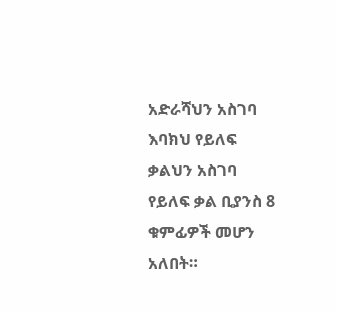አድራሻህን አስገባ
እባክህ የይለፍ ቃልህን አስገባ
የይለፍ ቃል ቢያንስ 8 ቁምፊዎች መሆን አለበት።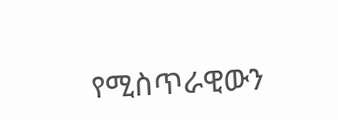የሚስጥራዊውን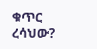ቁጥር ረሳህው?